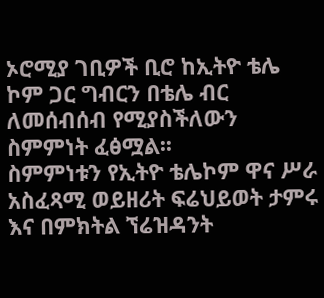ኦሮሚያ ገቢዎች ቢሮ ከኢትዮ ቴሌ ኮም ጋር ግብርን በቴሌ ብር ለመሰብሰብ የሚያስችለውን ስምምነት ፈፅሟል፡፡
ስምምነቱን የኢትዮ ቴሌኮም ዋና ሥራ አስፈጻሚ ወይዘሪት ፍሬህይወት ታምሩ እና በምክትል ኘሬዝዳንት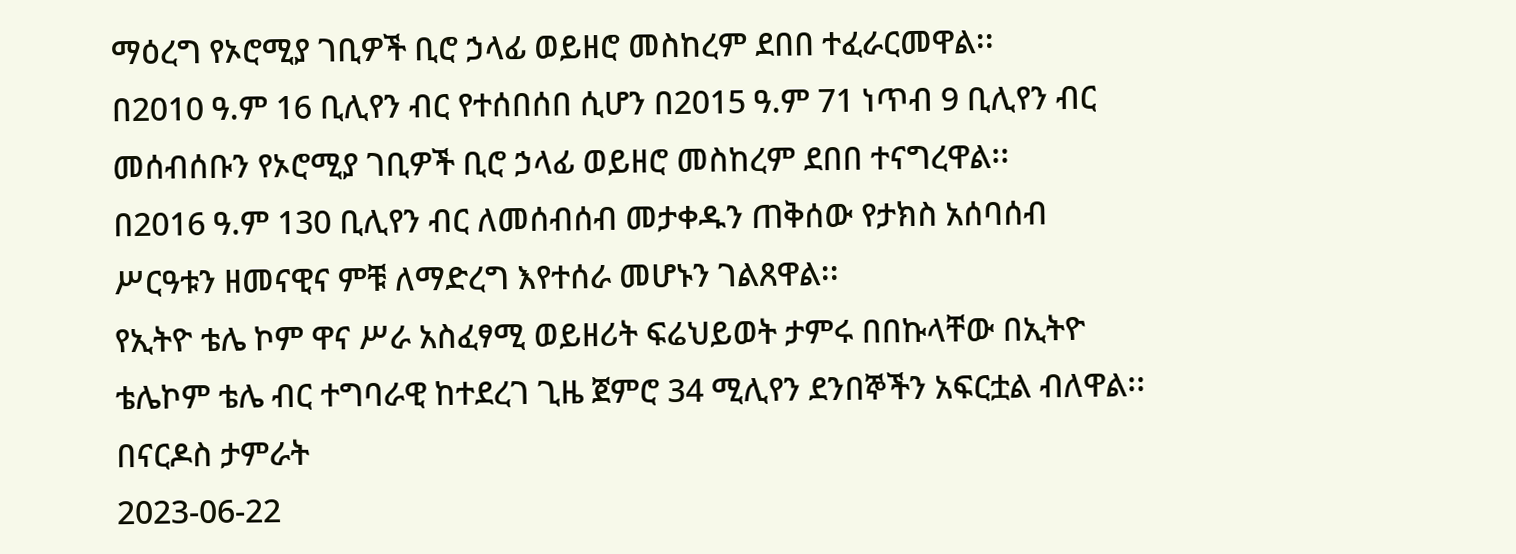ማዕረግ የኦሮሚያ ገቢዎች ቢሮ ኃላፊ ወይዘሮ መስከረም ደበበ ተፈራርመዋል፡፡
በ2010 ዓ.ም 16 ቢሊየን ብር የተሰበሰበ ሲሆን በ2015 ዓ.ም 71 ነጥብ 9 ቢሊየን ብር መሰብሰቡን የኦሮሚያ ገቢዎች ቢሮ ኃላፊ ወይዘሮ መስከረም ደበበ ተናግረዋል፡፡
በ2016 ዓ.ም 130 ቢሊየን ብር ለመሰብሰብ መታቀዱን ጠቅሰው የታክስ አሰባሰብ ሥርዓቱን ዘመናዊና ምቹ ለማድረግ እየተሰራ መሆኑን ገልጸዋል፡፡
የኢትዮ ቴሌ ኮም ዋና ሥራ አስፈፃሚ ወይዘሪት ፍሬህይወት ታምሩ በበኩላቸው በኢትዮ ቴሌኮም ቴሌ ብር ተግባራዊ ከተደረገ ጊዜ ጀምሮ 34 ሚሊየን ደንበኞችን አፍርቷል ብለዋል፡፡
በናርዶስ ታምራት
2023-06-22